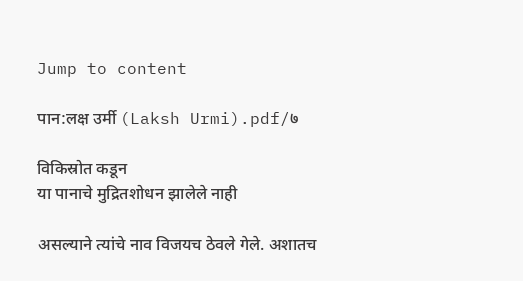Jump to content

पान:लक्ष उर्मी (Laksh Urmi).pdf/७

विकिस्रोत कडून
या पानाचे मुद्रितशोधन झालेले नाही

असल्याने त्यांचे नाव विजयच ठेवले गेले. अशातच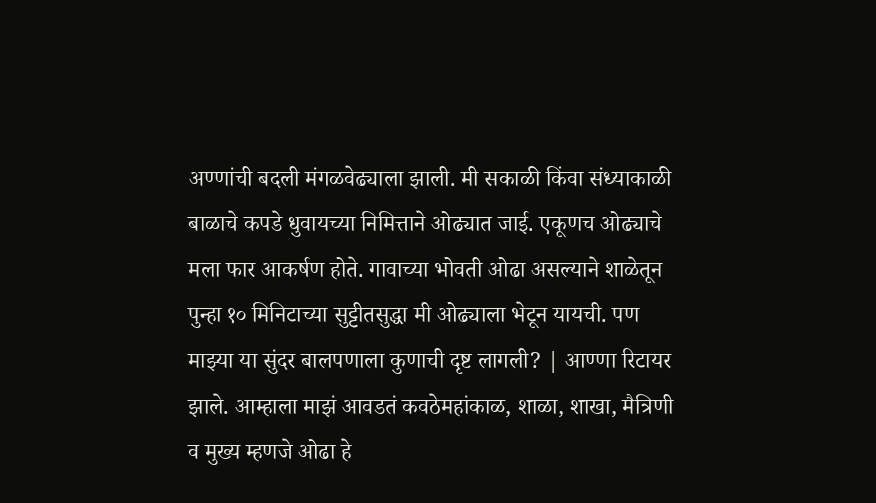अण्णांची बदली मंगळवेढ्याला झाली. मी सकाळी किंवा संध्याकाळी बाळाचे कपडे धुवायच्या निमित्ताने ओढ्यात जाई. एकूणच ओढ्याचे मला फार आकर्षण होते. गावाच्या भोवती ओढा असल्याने शाळेतून पुन्हा १० मिनिटाच्या सुट्टीतसुद्धा मी ओढ्याला भेटून यायची. पण माझ्या या सुंदर बालपणाला कुणाची दृष्ट लागली? | आण्णा रिटायर झाले. आम्हाला माझं आवडतं कवठेमहांकाळ, शाळा, शाखा, मैत्रिणी व मुख्य म्हणजे ओढा हे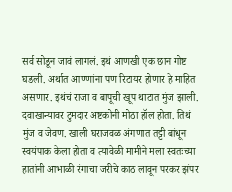सर्व सोडून जावं लागलं. इथं आणखी एक छान गोष्ट घडली. अर्थात आण्णांना पण रिटायर होणार हे माहित असणार. इथंचं राजा व बापूची खूप थाटात मुंज झाली. दवाखान्यावर टुमदार अष्टकोनी मोठा हॉल होता. तिथं मुंज व जेवण. खाली घराजवळ अंगणात तट्टी बांधून स्वयंपाक केला होता व त्यावेळी मामीने मला स्वतःच्या हातांनी आभाळी रंगाचा जरीचे काठ लावून परकर झंपर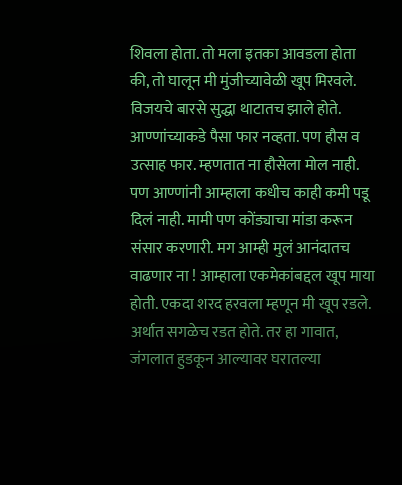शिवला होता. तो मला इतका आवडला होता की, तो घालून मी मुंजीच्यावेळी खूप मिरवले. विजयचे बारसे सुद्धा थाटातच झाले होते. आण्णांच्याकडे पैसा फार नव्हता. पण हौस व उत्साह फार. म्हणतात ना हौसेला मोल नाही. पण आण्णांनी आम्हाला कधीच काही कमी पडू दिलं नाही. मामी पण कोंड्याचा मांडा करून संसार करणारी. मग आम्ही मुलं आनंदातच वाढणार ना ! आम्हाला एकमेकांबद्दल खूप माया होती. एकदा शरद हरवला म्हणून मी खूप रडले. अर्थात सगळेच रडत होते. तर हा गावात, जंगलात हुडकून आल्यावर घरातल्या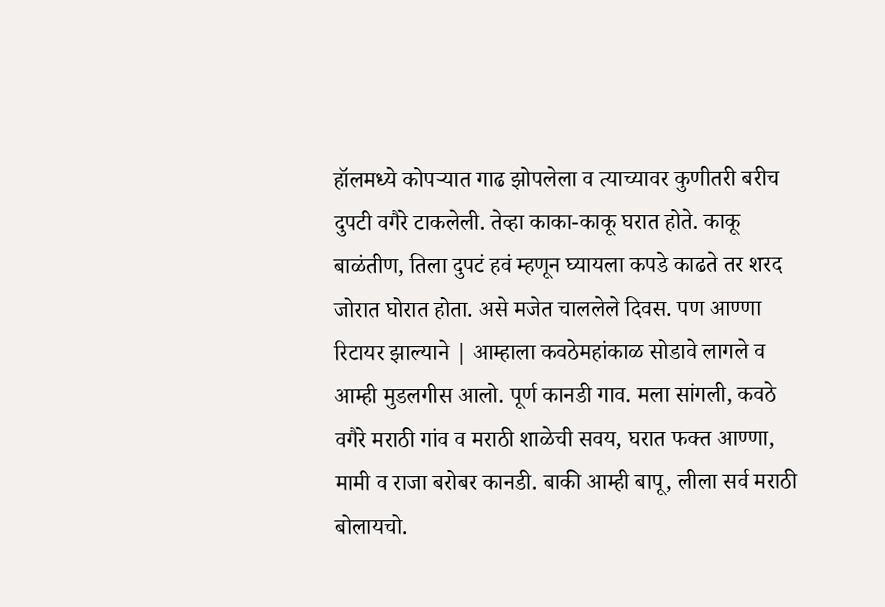हॉलमध्ये कोपऱ्यात गाढ झोपलेला व त्याच्यावर कुणीतरी बरीच दुपटी वगैरे टाकलेली. तेव्हा काका-काकू घरात होते. काकू बाळंतीण, तिला दुपटं हवं म्हणून घ्यायला कपडे काढते तर शरद जोरात घोरात होता. असे मजेत चाललेले दिवस. पण आण्णा रिटायर झाल्याने | आम्हाला कवठेमहांकाळ सोडावे लागले व आम्ही मुडलगीस आलो. पूर्ण कानडी गाव. मला सांगली, कवठे वगैरे मराठी गांव व मराठी शाळेची सवय, घरात फक्त आण्णा, मामी व राजा बरोबर कानडी. बाकी आम्ही बापू, लीला सर्व मराठी बोलायचो.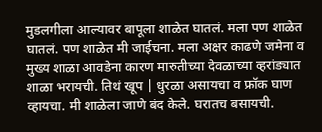मुडलगीला आल्यावर बापूला शाळेत घातलं. मला पण शाळेत घातलं. पण शाळेत मी जाईचना. मला अक्षर काढणे जमेना व मुख्य शाळा आवडेना कारण मारुतीच्या देवळाच्या व्हरांड्यात शाळा भरायची. तिथं खूप | धुरळा असायचा व फ्रॉक घाण व्हायचा. मी शाळेला जाणे बंद केले. घरातच बसायची.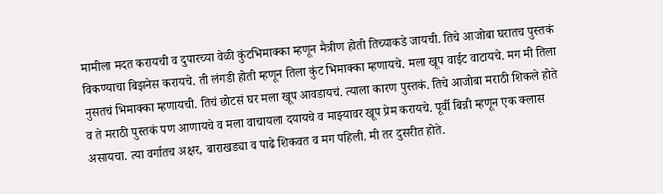मामीला मदत करायची व दुपारच्या वेळी कुंटभिमाक्का म्हणून मैत्रीण होती तिच्याकडे जायची. तिचे आजोबा घरातच पुस्तकं विकण्याचा बिझनेस करायचे. ती लंगडी होती म्हणून तिला कुंट भिमाक्का म्हणायचे. मला खूप वाईट वाटायचे. मग मी तिला नुसतचं भिमाक्का म्हणायची. तिचं छोटसं घर मला खूप आवडायचं. त्याला कारण पुस्तकं. तिचे आजोबा मराठी शिकले होते व ते मराठी पुस्तकं पण आणायचे व मला वाचायला दयायचे व माझ्यावर खूप प्रेम करायचे. पूर्वी बिन्नी म्हणून एक क्लास असायचा. त्या वर्गातच अक्षर, बाराखड्या व पाढे शिकवत व मग पहिली. मी तर दुसरीत होते.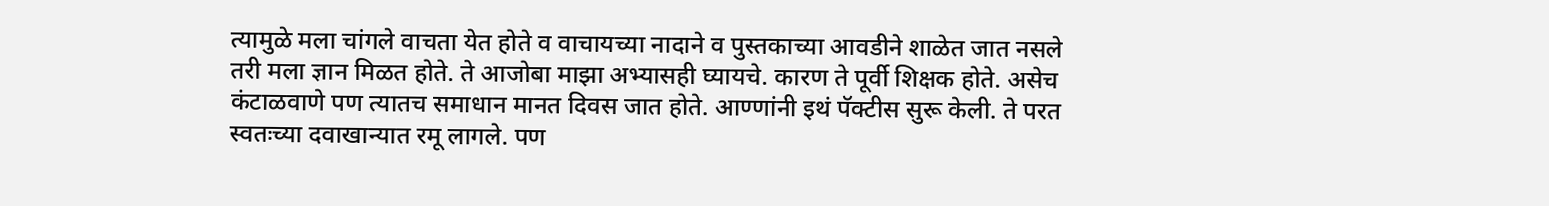त्यामुळे मला चांगले वाचता येत होते व वाचायच्या नादाने व पुस्तकाच्या आवडीने शाळेत जात नसले तरी मला ज्ञान मिळत होते. ते आजोबा माझा अभ्यासही घ्यायचे. कारण ते पूर्वी शिक्षक होते. असेच कंटाळवाणे पण त्यातच समाधान मानत दिवस जात होते. आण्णांनी इथं पॅक्टीस सुरू केली. ते परत स्वतःच्या दवाखान्यात रमू लागले. पण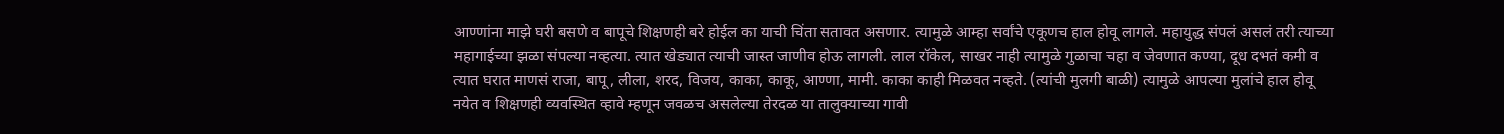आण्णांना माझे घरी बसणे व बापूचे शिक्षणही बरे होईल का याची चिंता सतावत असणार. त्यामुळे आम्हा सर्वांचे एकूणच हाल होवू लागले. महायुद्ध संपलं असलं तरी त्याच्या महागाईच्या झळा संपल्या नव्हत्या. त्यात खेड्यात त्याची जास्त जाणीव होऊ लागली. लाल रॉकेल, साखर नाही त्यामुळे गुळाचा चहा व जेवणात कण्या, दूध दभतं कमी व त्यात घरात माणसं राजा, बापू, लीला, शरद, विजय, काका, काकू, आण्णा, मामी. काका काही मिळवत नव्हते. (त्यांची मुलगी बाळी) त्यामुळे आपल्या मुलांचे हाल होवू नयेत व शिक्षणही व्यवस्थित व्हावे म्हणून जवळच असलेल्या तेरदळ या तालुक्याच्या गावी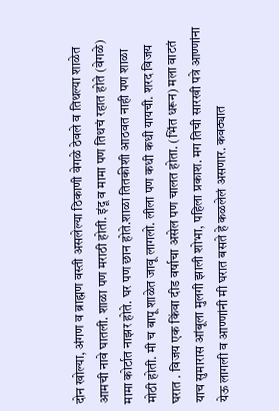दोन खोल्या, अंगण व ब्राह्मण वस्ती असलेल्या ठिकाणी वेगळे ठेवले व तिथल्या शाळेत आमची नावे घातली. शाळा पण मराठी होती. इंदू व मामा पण तिथचं रहात होते (वेगळे) मामा कोर्टात नाझर होते. घर पण छान होते.शाळा तितकीशी आठवत नाही पण शाळा मोठी होती. मी च बापू शाळेत जावू लागलो. लीला पण कधी कधी यायची. शरद विजय घरात . विजय एक किंवा दीड वर्षाचा असेल पण चालत होता. (भिंत धरून) मला वाटतं याच सुमारास आंबूला मुलगी झाली शोभा, पहिला प्रकाश. मग तिची सारखी पत्रे आण्णांना येऊ लागली व आण्णांनी मी घरात बसते हे कळलेलं असणार. कवठ्यात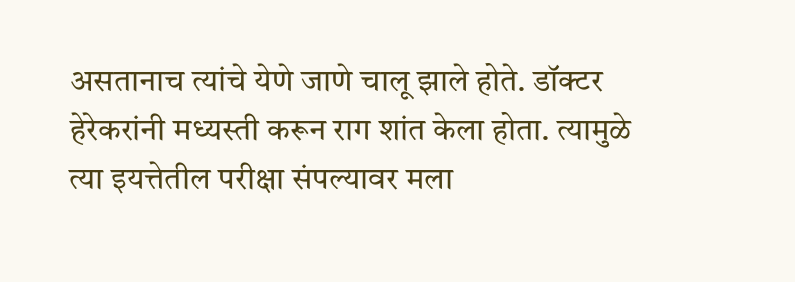असतानाच त्यांचे येणे जाणे चालू झाले होते. डॉक्टर हेरेकरांनी मध्यस्ती करून राग शांत केला होता. त्यामुळे त्या इयत्तेतील परीक्षा संपल्यावर मला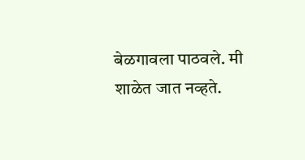बेळगावला पाठवले. मी शाळेत जात नव्हते.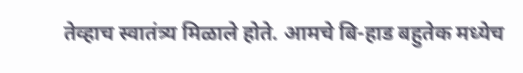तेव्हाच स्वातंत्र्य मिळाले होते. आमचे बि-हाड बहुतेक मध्येच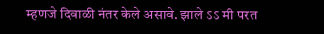म्हणजे दिवाळी नंतर केले असावे. झाले ऽऽ मी परत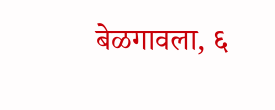बेळगावला, ६